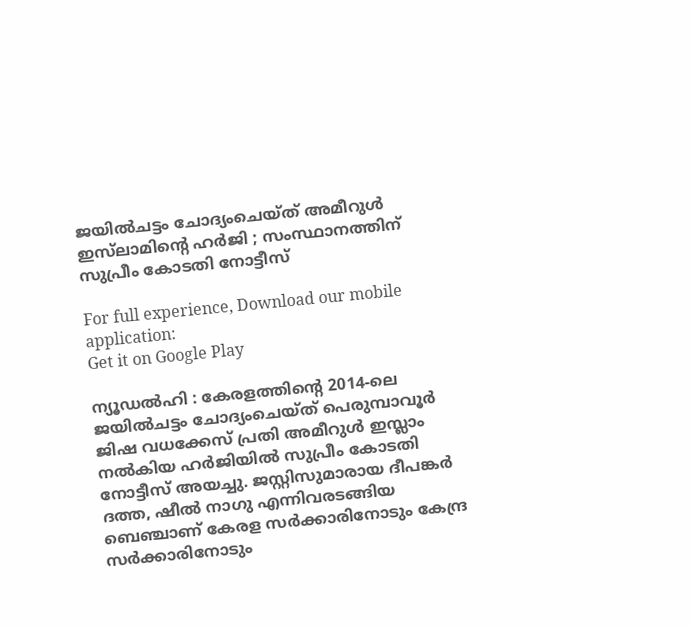ജയിൽചട്ടം ചോദ്യംചെയ്ത് അമീറുൾ ഇസ്‌ലാമിന്റെ ഹർജി ; സംസ്ഥാനത്തിന് സുപ്രീം കോടതി നോട്ടീസ്

For full experience, Download our mobile application:
Get it on Google Play

ന്യൂഡൽഹി : കേരളത്തിന്റെ 2014-ലെ ജയിൽചട്ടം ചോദ്യംചെയ്ത് പെരുമ്പാവൂർ ജിഷ വധക്കേസ് പ്രതി അമീറുൾ ഇസ്ലാം നൽകിയ ഹർജിയിൽ സുപ്രീം കോടതി നോട്ടീസ് അയച്ചു. ജസ്റ്റിസുമാരായ ദീപങ്കർ ദത്ത, ഷീൽ നാഗു എന്നിവരടങ്ങിയ ബെഞ്ചാണ് കേരള സർക്കാരിനോടും കേന്ദ്ര സർക്കാരിനോടും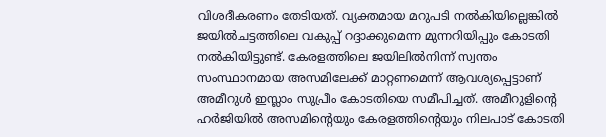വിശദീകരണം തേടിയത്. വ്യക്തമായ മറുപടി നൽകിയില്ലെങ്കിൽ ജയിൽചട്ടത്തിലെ വകുപ്പ് റദ്ദാക്കുമെന്ന മുന്നറിയിപ്പും കോടതി നൽകിയിട്ടുണ്ട്. കേരളത്തിലെ ജയിലിൽനിന്ന് സ്വന്തം സംസ്ഥാനമായ അസമിലേക്ക് മാറ്റണമെന്ന് ആവശ്യപ്പെട്ടാണ് അമീറുൾ ഇസ്ലാം സുപ്രീം കോടതിയെ സമീപിച്ചത്. അമീറുളിന്റെ ഹർജിയിൽ അസമിന്റെയും കേരളത്തിന്റെയും നിലപാട് കോടതി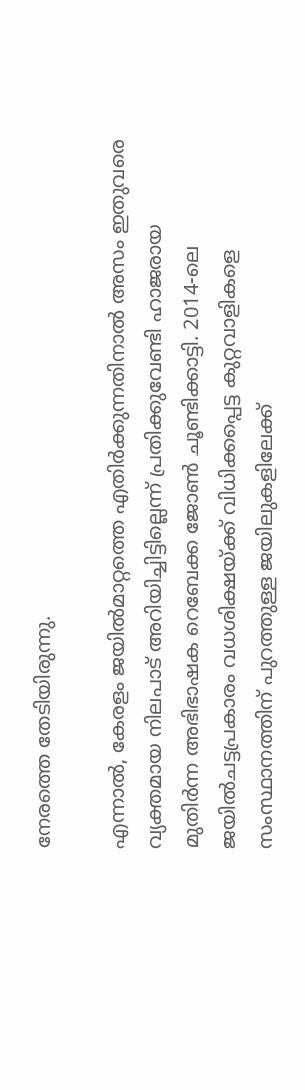നേരത്തെ തേടിയിരുന്നു.

എന്നാൽ, കേരളം ജയിൽമാറ്റത്തെ എതിർക്കുന്നതിനാൽ അസം ഇതുവരെ വ്യക്തമായ നിലപാട് അറിയിച്ചിട്ടില്ലെന്ന് പ്രതിക്കുവേണ്ടി ഹാജരായ മുതിർന്ന അഭിഭാഷക റെബേക്ക ജോൺ ചൂണ്ടിക്കാട്ടി. 2014-ലെ ജയിൽചട്ടപ്രകാരം വധശിക്ഷയ്ക്ക് വിധിക്കപ്പെട്ട കുറ്റവാളികളെ സംസ്ഥാനത്തിന് പുറത്തുള്ള ജയിലുകളിലേക്ക്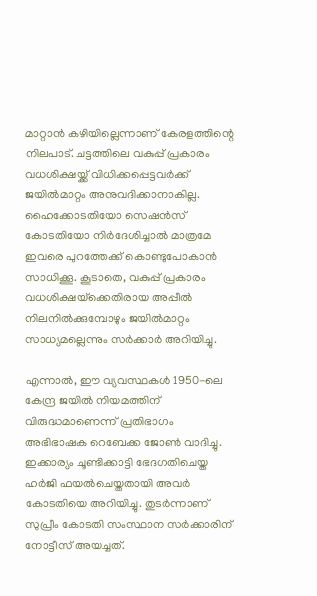മാറ്റാൻ കഴിയില്ലെന്നാണ് കേരളത്തിന്റെ നിലപാട്. ചട്ടത്തിലെ വകുപ്പ് പ്രകാരം വധശിക്ഷയ്ക്ക് വിധിക്കപ്പെട്ടവർക്ക് ജയിൽമാറ്റം അനുവദിക്കാനാകില്ല. ഹൈക്കോടതിയോ സെഷൻസ് കോടതിയോ നിർദേശിച്ചാൽ മാത്രമേ ഇവരെ പുറത്തേക്ക് കൊണ്ടുപോകാൻ സാധിക്കൂ. കൂടാതെ, വകുപ്പ് പ്രകാരം വധശിക്ഷയ്‌ക്കെതിരായ അപ്പീൽ നിലനിൽക്കുമ്പോഴും ജയിൽമാറ്റം സാധ്യമല്ലെന്നും സർക്കാർ അറിയിച്ചു.

എന്നാൽ, ഈ വ്യവസ്ഥകൾ 1950-ലെ കേന്ദ്ര ജയിൽ നിയമത്തിന് വിരുദ്ധമാണെന്ന് പ്രതിഭാഗം അഭിഭാഷക റെബേക്ക ജോൺ വാദിച്ചു. ഇക്കാര്യം ചൂണ്ടിക്കാട്ടി ഭേദഗതിചെയ്ത ഹർജി ഫയൽചെയ്തതായി അവർ കോടതിയെ അറിയിച്ചു. തുടർന്നാണ് സുപ്രീം കോടതി സംസ്ഥാന സർക്കാരിന് നോട്ടീസ് അയച്ചത്.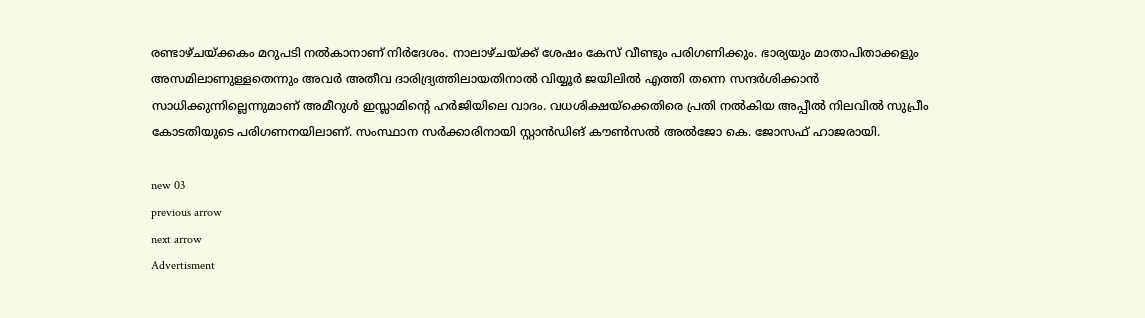രണ്ടാഴ്ചയ്ക്കകം മറുപടി നൽകാനാണ് നിർദേശം. നാലാഴ്ചയ്ക്ക് ശേഷം കേസ് വീണ്ടും പരിഗണിക്കും. ഭാര്യയും മാതാപിതാക്കളും അസമിലാണുള്ളതെന്നും അവർ അതീവ ദാരിദ്ര്യത്തിലായതിനാൽ വിയ്യൂർ ജയിലിൽ എത്തി തന്നെ സന്ദർശിക്കാൻ സാധിക്കുന്നില്ലെന്നുമാണ് അമീറുൾ ഇസ്ലാമിന്റെ ഹർജിയിലെ വാദം. വധശിക്ഷയ്‌ക്കെതിരെ പ്രതി നൽകിയ അപ്പീൽ നിലവിൽ സുപ്രീം കോടതിയുടെ പരിഗണനയിലാണ്. സംസ്ഥാന സർക്കാരിനായി സ്റ്റാൻഡിങ് കൗൺസൽ അൽജോ കെ. ജോസഫ് ഹാജരായി.

new 03
previous arrow
next arrow
Advertisment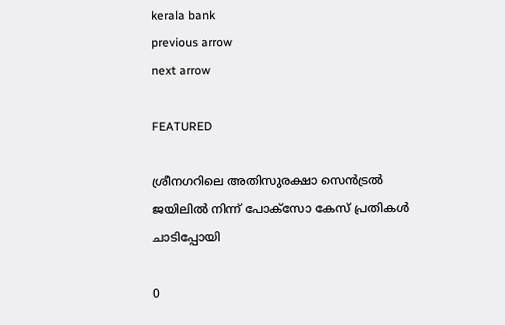kerala bank
previous arrow
next arrow

FEATURED

ശ്രീനഗറിലെ അതിസുരക്ഷാ സെൻട്രൽ ജയിലിൽ നിന്ന് പോക്‌സോ കേസ് പ്രതികൾ ചാടിപ്പോയി

0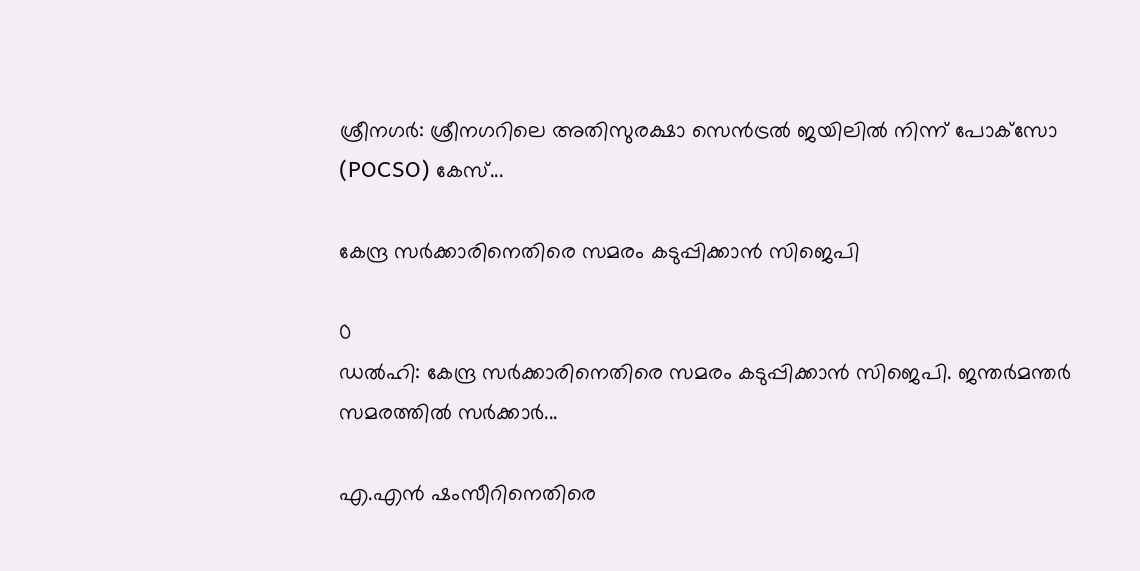ശ്രീനഗർ: ശ്രീനഗറിലെ അതിസുരക്ഷാ സെൻട്രൽ ജയിലിൽ നിന്ന് പോക്‌സോ (POCSO) കേസ്...

കേന്ദ്ര സർക്കാരിനെതിരെ സമരം കടുപ്പിക്കാൻ സിജെപി

0
ഡൽഹി: കേന്ദ്ര സർക്കാരിനെതിരെ സമരം കടുപ്പിക്കാൻ സിജെപി. ജന്തർമന്തർ സമരത്തിൽ സർക്കാർ...

എ.എൻ ഷംസീറിനെതിരെ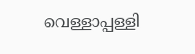വെള്ളാപ്പള്ളി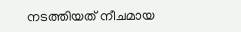നടത്തിയത് നീചമായ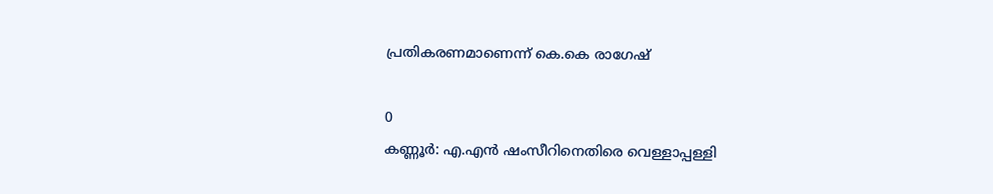പ്രതികരണമാണെന്ന് കെ.കെ രാഗേഷ്

0
കണ്ണൂര്‍: എ.എൻ ഷംസീറിനെതിരെ വെള്ളാപ്പള്ളി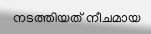നടത്തിയത് നീചമായ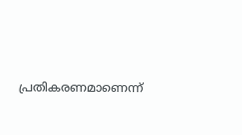പ്രതികരണമാണെന്ന്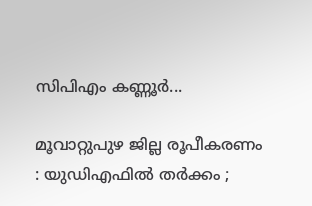സിപിഎം കണ്ണൂർ...

മൂവാറ്റുപുഴ ജില്ല രൂപീകരണം : യുഡിഎഫിൽ തർക്കം ;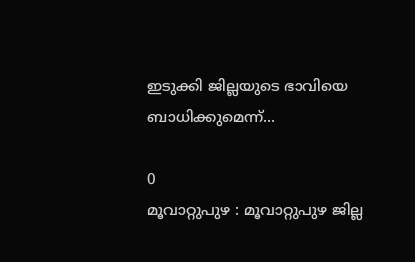ഇടുക്കി ജില്ലയുടെ ഭാവിയെ ബാധിക്കുമെന്ന്...

0
മൂവാറ്റുപുഴ : മൂവാറ്റുപുഴ ജില്ല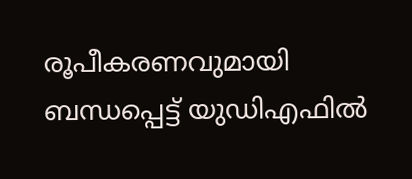രൂപീകരണവുമായി ബന്ധപ്പെട്ട് യുഡിഎഫിൽ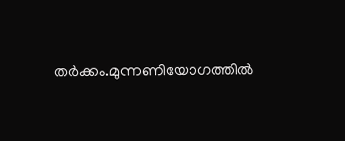തർക്കം.മുന്നണിയോഗത്തിൽ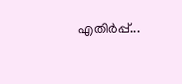എതിർപ്പ്...